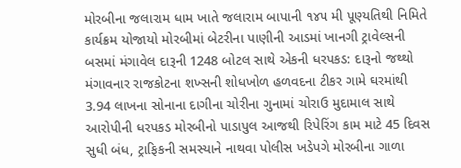મોરબીના જલારામ ધામ ખાતે જલારામ બાપાની ૧૪૫ મી પૂણ્યતિથી નિમિતે કાર્યક્રમ યોજાયો મોરબીમાં બેટરીના પાણીની આડમાં ખાનગી ટ્રાવેલ્સની બસમાં મંગાવેલ દારૂની 1248 બોટલ સાથે એકની ધરપકડ: દારૂનો જથ્થો મંગાવનાર રાજકોટના શખ્સની શોધખોળ હળવદના ટીકર ગામે ઘરમાંથી 3.94 લાખના સોનાના દાગીના ચોરીના ગુનામાં ચોરાઉ મુદામાલ સાથે આરોપીની ધરપકડ મોરબીનો પાડાપુલ આજથી રિપેરિંગ કામ માટે 45 દિવસ સુધી બંધ, ટ્રાફિકની સમસ્યાને નાથવા પોલીસ ખડેપગે મોરબીના ગાળા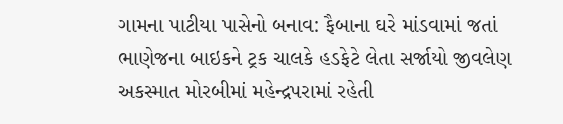ગામના પાટીયા પાસેનો બનાવ: ફૈબાના ઘરે માંડવામાં જતાં ભાણેજના બાઇકને ટ્રક ચાલકે હડફેટે લેતા સર્જાયો જીવલેણ અકસ્માત મોરબીમાં મહેન્દ્રપરામાં રહેતી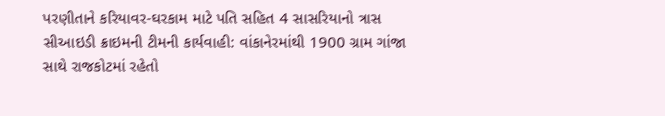પરણીતાને કરિયાવર-ઘરકામ માટે પતિ સહિત 4 સાસરિયાનો ત્રાસ સીઆઇડી ક્રાઇમની ટીમની કાર્યવાહી: વાંકાનેરમાંથી 1900 ગ્રામ ગાંજા સાથે રાજકોટમાં રહેતો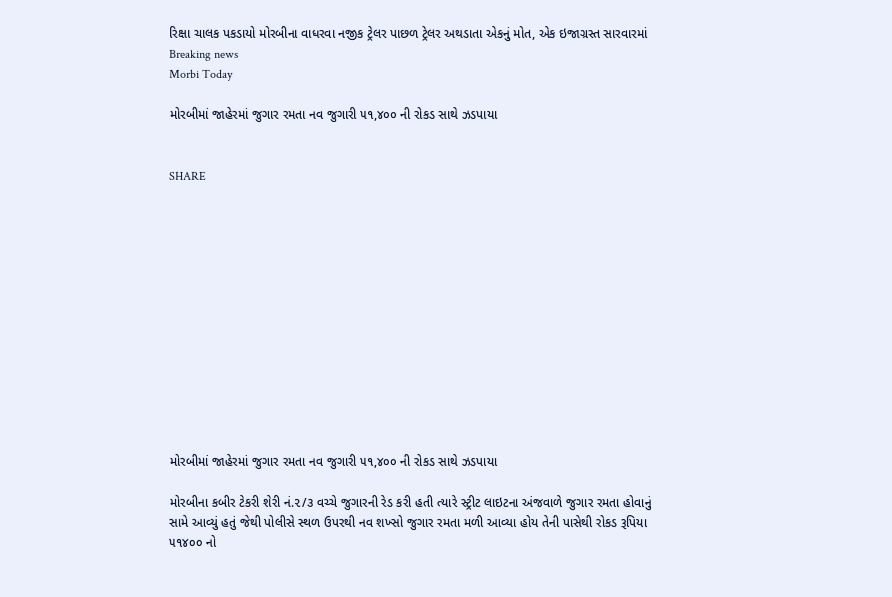રિક્ષા ચાલક પકડાયો મોરબીના વાધરવા નજીક ટ્રેલર પાછળ ટ્રેલર અથડાતા એકનું મોત, એક ઇજાગ્રસ્ત સારવારમાં
Breaking news
Morbi Today

મોરબીમાં જાહેરમાં જુગાર રમતા નવ જુગારી ૫૧,૪૦૦ ની રોકડ સાથે ઝડપાયા


SHARE













મોરબીમાં જાહેરમાં જુગાર રમતા નવ જુગારી ૫૧,૪૦૦ ની રોકડ સાથે ઝડપાયા

મોરબીના કબીર ટેકરી શેરી નં.૨/૩ વચ્ચે જુગારની રેડ કરી હતી ત્યારે સ્ટ્રીટ લાઇટના અંજવાળે જુગાર રમતા હોવાનું સામે આવ્યું હતું જેથી પોલીસે સ્થળ ઉપરથી નવ શખ્સો જુગાર રમતા મળી આવ્યા હોય તેની પાસેથી રોકડ રૂપિયા ૫૧૪૦૦ નો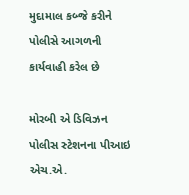મુદામાલ કબ્જે કરીને પોલીસે આગળની કાર્યવાહી કરેલ છે

મોરબી એ ડિવિઝન પોલીસ સ્ટેશનના પીઆઇ એચ.એ.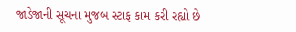જાડેજાની સૂચના મુજબ સ્ટાફ કામ કરી રહ્યો છે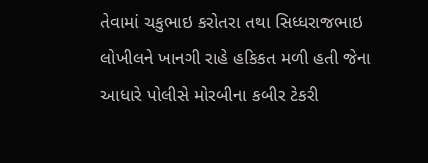તેવામાં ચકુભાઇ કરોતરા તથા સિધ્ધરાજભાઇ લોખીલને ખાનગી રાહે હકિકત મળી હતી જેના આધારે પોલીસે મોરબીના કબીર ટેકરી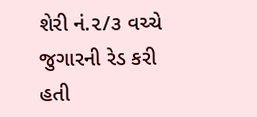શેરી નં.૨/૩ વચ્ચે જુગારની રેડ કરી હતી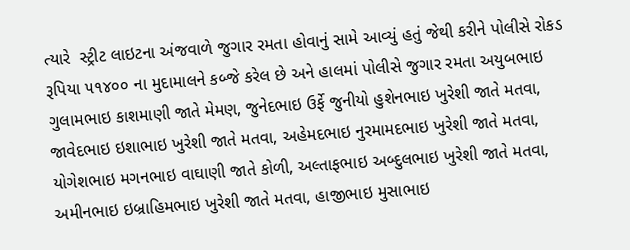ત્યારે  સ્ટ્રીટ લાઇટના અંજવાળે જુગાર રમતા હોવાનું સામે આવ્યું હતું જેથી કરીને પોલીસે રોકડ રૂપિયા ૫૧૪૦૦ ના મુદામાલને કબ્જે કરેલ છે અને હાલમાં પોલીસે જુગાર રમતા અયુબભાઇ ગુલામભાઇ કાશમાણી જાતે મેમણ, જુનેદભાઇ ઉર્ફે જુનીયો હુશેનભાઇ ખુરેશી જાતે મતવા, જાવેદભાઇ ઇશાભાઇ ખુરેશી જાતે મતવા, અહેમદભાઇ નુરમામદભાઇ ખુરેશી જાતે મતવા, યોગેશભાઇ મગનભાઇ વાઘાણી જાતે કોળી, અલ્તાફભાઇ અબ્દુલભાઇ ખુરેશી જાતે મતવા, અમીનભાઇ ઇબ્રાહિમભાઇ ખુરેશી જાતે મતવા, હાજીભાઇ મુસાભાઇ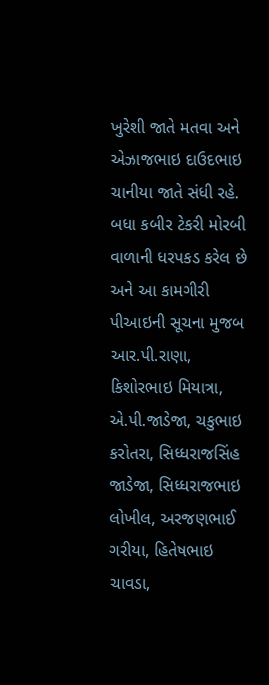ખુરેશી જાતે મતવા અને એઝાજભાઇ દાઉદભાઇ ચાનીયા જાતે સંધી રહે. બધા કબીર ટેકરી મોરબી વાળાની ધરપકડ કરેલ છે અને આ કામગીરી પીઆઇની સૂચના મુજબ આર.પી.રાણા, કિશોરભાઇ મિયાત્રા, એ.પી.જાડેજા, ચકુભાઇ કરોતરા, સિધ્ધરાજસિંહ જાડેજા, સિધ્ધરાજભાઇ લોખીલ, અરજણભાઈ ગરીયા, હિતેષભાઇ ચાવડા,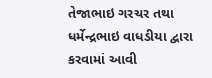તેજાભાઇ ગરચર તથા ધર્મેન્દ્રભાઇ વાધડીયા દ્વારા કરવામાં આવી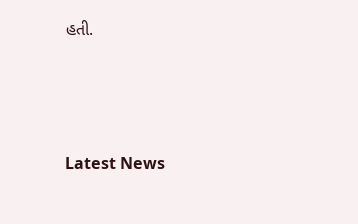હતી.






Latest News